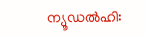ന്യൂഡൽഹി: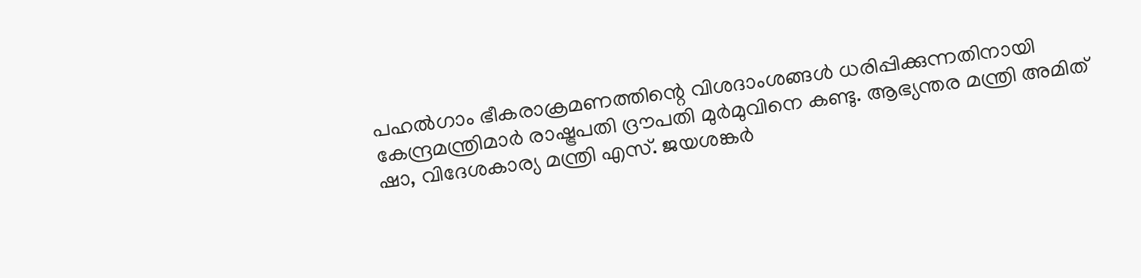പഹൽഗാം ഭീകരാക്രമണത്തിന്റെ വിശദാംശങ്ങൾ ധരിപ്പിക്കുന്നതിനായി കേന്ദ്രമന്ത്രിമാർ രാഷ്ട്രപതി ദ്രൗപതി മുർമുവിനെ കണ്ടു. ആഭ്യന്തര മന്ത്രി അമിത് ഷാ, വിദേശകാര്യ മന്ത്രി എസ്. ജയശങ്കർ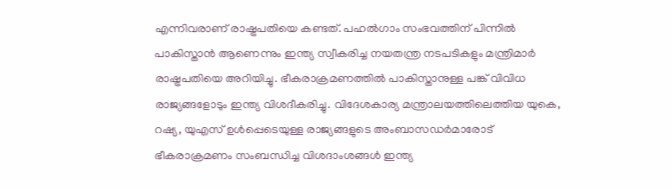എന്നിവരാണ് രാഷ്ട്രപതിയെ കണ്ടത്. പഹൽഗാം സംഭവത്തിന് പിന്നിൽ പാകിസ്താൻ ആണെന്നും ഇന്ത്യ സ്വീകരിച്ച നയതന്ത്ര നടപടികളും മന്ത്രിമാർ രാഷ്ട്രപതിയെ അറിയിച്ചു. ഭീകരാക്രമണത്തിൽ പാകിസ്താനുള്ള പങ്ക് വിവിധ രാജ്യങ്ങളോടും ഇന്ത്യ വിശദീകരിച്ചു. വിദേശകാര്യ മന്ത്രാലയത്തിലെത്തിയ യുകെ, റഷ്യ, യുഎസ് ഉൾപ്പെടെയുള്ള രാജ്യങ്ങളുടെ അംബാസഡർമാരോട് ഭീകരാക്രമണം സംബന്ധിച്ച വിശദാംശങ്ങൾ ഇന്ത്യ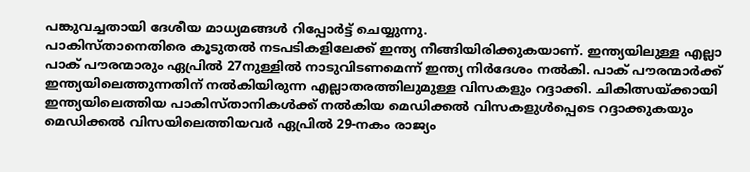പങ്കുവച്ചതായി ദേശീയ മാധ്യമങ്ങൾ റിപ്പോർട്ട് ചെയ്യുന്നു.
പാകിസ്താനെതിരെ കൂടുതൽ നടപടികളിലേക്ക് ഇന്ത്യ നീങ്ങിയിരിക്കുകയാണ്. ഇന്ത്യയിലുള്ള എല്ലാ പാക് പൗരന്മാരും ഏപ്രിൽ 27നുള്ളിൽ നാടുവിടണമെന്ന് ഇന്ത്യ നിർദേശം നൽകി. പാക് പൗരന്മാർക്ക് ഇന്ത്യയിലെത്തുന്നതിന് നൽകിയിരുന്ന എല്ലാതരത്തിലുമുള്ള വിസകളും റദ്ദാക്കി. ചികിത്സയ്ക്കായി ഇന്ത്യയിലെത്തിയ പാകിസ്താനികൾക്ക് നൽകിയ മെഡിക്കൽ വിസകളുൾപ്പെടെ റദ്ദാക്കുകയും മെഡിക്കൽ വിസയിലെത്തിയവർ ഏപ്രിൽ 29-നകം രാജ്യം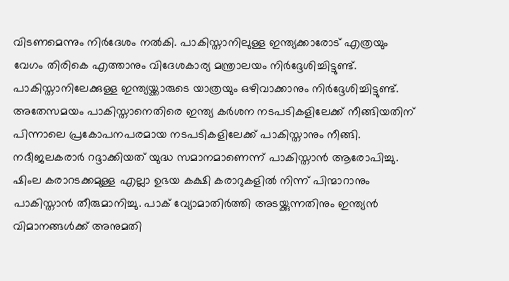വിടണമെന്നും നിർദേശം നൽകി. പാകിസ്താനിലുള്ള ഇന്ത്യക്കാരോട് എത്രയും വേഗം തിരികെ എത്താനും വിദേശകാര്യ മന്ത്രാലയം നിർദ്ദേശിച്ചിട്ടുണ്ട്. പാകിസ്താനിലേക്കുള്ള ഇന്ത്യയ്ക്കാരുടെ യാത്രയും ഒഴിവാക്കാനും നിർദ്ദേശിച്ചിട്ടുണ്ട്.
അതേസമയം പാകിസ്താനെതിരെ ഇന്ത്യ കർശന നടപടികളിലേക്ക് നീങ്ങിയതിന് പിന്നാലെ പ്രകോപനപരമായ നടപടികളിലേക്ക് പാകിസ്താനും നീങ്ങി. നദീജലകരാർ റദ്ദാക്കിയത് യുദ്ധ സമാനമാണെന്ന് പാകിസ്താൻ ആരോപിച്ചു. ഷിംല കരാറടക്കമുള്ള എല്ലാ ഉഭയ കക്ഷി കരാറുകളിൽ നിന്ന് പിന്മാറാനും പാകിസ്താൻ തീരുമാനിച്ചു. പാക് വ്യോമാതിർത്തി അടയ്ക്കുന്നതിനും ഇന്ത്യൻ വിമാനങ്ങൾക്ക് അനുമതി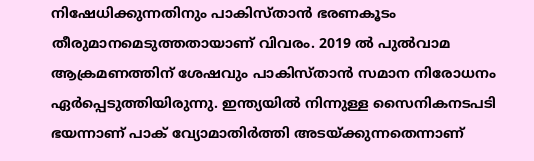നിഷേധിക്കുന്നതിനും പാകിസ്താൻ ഭരണകൂടം തീരുമാനമെടുത്തതായാണ് വിവരം. 2019 ൽ പുൽവാമ ആക്രമണത്തിന് ശേഷവും പാകിസ്താൻ സമാന നിരോധനം ഏർപ്പെടുത്തിയിരുന്നു. ഇന്ത്യയിൽ നിന്നുള്ള സൈനികനടപടി ഭയന്നാണ് പാക് വ്യോമാതിർത്തി അടയ്ക്കുന്നതെന്നാണ്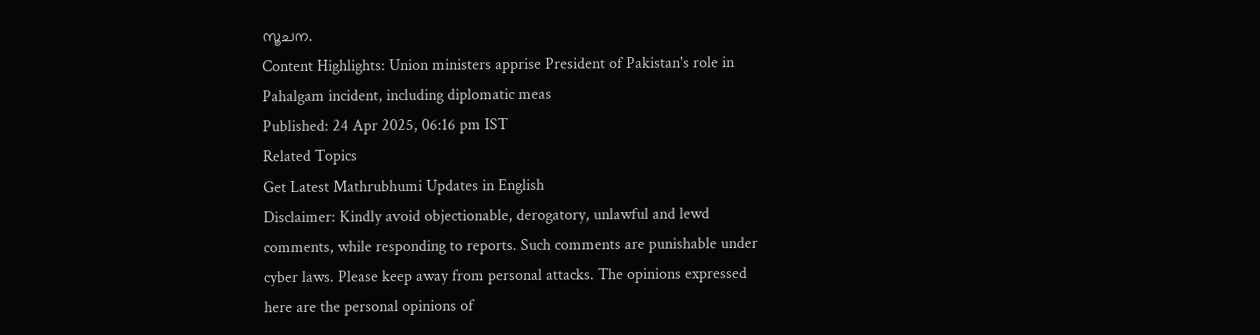സൂചന.
Content Highlights: Union ministers apprise President of Pakistan's role in Pahalgam incident, including diplomatic meas
Published: 24 Apr 2025, 06:16 pm IST
Related Topics
Get Latest Mathrubhumi Updates in English
Disclaimer: Kindly avoid objectionable, derogatory, unlawful and lewd comments, while responding to reports. Such comments are punishable under cyber laws. Please keep away from personal attacks. The opinions expressed here are the personal opinions of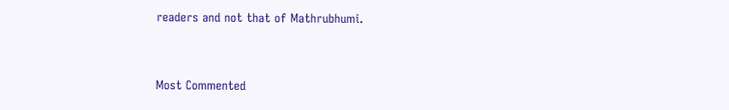readers and not that of Mathrubhumi.


Most Commented